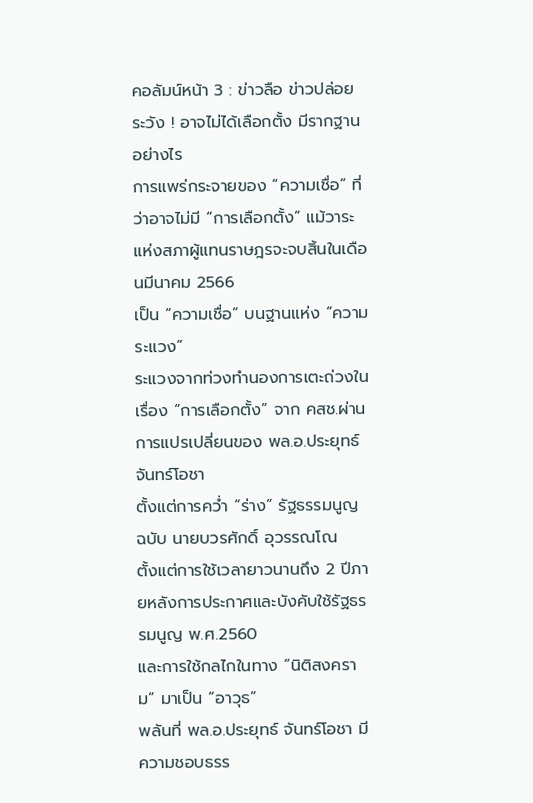คอลัมน์หน้า 3 : ข่าวลือ ข่าวปล่อย ระวัง ! อาจไม่ได้เลือกตั้ง มีรากฐาน อย่างไร
การแพร่กระจายของ “ความเชื่อ” ที่ว่าอาจไม่มี “การเลือกตั้ง” แม้วาระแห่งสภาผู้แทนราษฎรจะจบสิ้นในเดือนมีนาคม 2566
เป็น “ความเชื่อ” บนฐานแห่ง “ความระแวง”
ระแวงจากท่วงทำนองการเตะถ่วงในเรื่อง “การเลือกตั้ง” จาก คสช.ผ่านการแปรเปลี่ยนของ พล.อ.ประยุทธ์ จันทร์โอชา
ตั้งแต่การคว่ำ “ร่าง” รัฐธรรมนูญ ฉบับ นายบวรศักดิ์ อุวรรณโณ
ตั้งแต่การใช้เวลายาวนานถึง 2 ปีภายหลังการประกาศและบังคับใช้รัฐธรรมนูญ พ.ศ.2560
และการใช้กลไกในทาง “นิติสงคราม” มาเป็น “อาวุธ”
พลันที่ พล.อ.ประยุทธ์ จันทร์โอชา มีความชอบธรร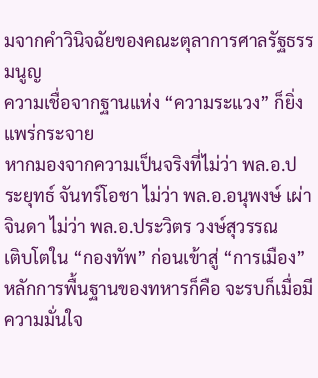มจากคำวินิจฉัยของคณะตุลาการศาลรัฐธรรมนูญ
ความเชื่อจากฐานแห่ง “ความระแวง” ก็ยิ่งแพร่กระจาย
หากมองจากความเป็นจริงที่ไม่ว่า พล.อ.ประยุทธ์ จันทร์โอชา ไม่ว่า พล.อ.อนุพงษ์ เผ่าจินดา ไม่ว่า พล.อ.ประวิตร วงษ์สุวรรณ
เติบโตใน “กองทัพ” ก่อนเข้าสู่ “การเมือง”
หลักการพื้นฐานของทหารก็คือ จะรบก็เมื่อมีความมั่นใจ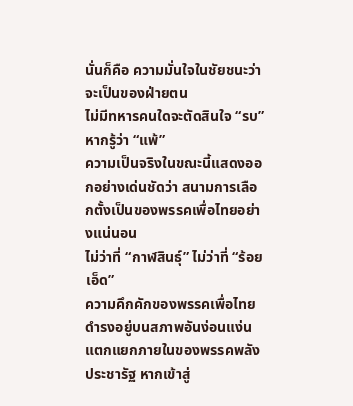นั่นก็คือ ความมั่นใจในชัยชนะว่าจะเป็นของฝ่ายตน
ไม่มีทหารคนใดจะตัดสินใจ “รบ” หากรู้ว่า “แพ้”
ความเป็นจริงในขณะนี้แสดงออกอย่างเด่นชัดว่า สนามการเลือกตั้งเป็นของพรรคเพื่อไทยอย่างแน่นอน
ไม่ว่าที่ “กาฬสินธุ์” ไม่ว่าที่ “ร้อยเอ็ด”
ความคึกคักของพรรคเพื่อไทยดำรงอยู่บนสภาพอันง่อนแง่น แตกแยกภายในของพรรคพลังประชารัฐ หากเข้าสู่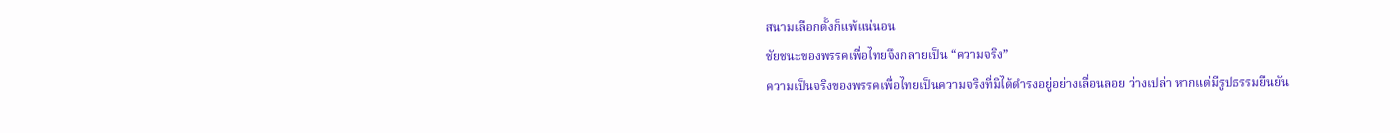สนามเลือกตั้งก็แพ้แน่นอน
ชัยชนะของพรรคเพื่อไทยจึงกลายเป็น “ความจริง”
ความเป็นจริงของพรรคเพื่อไทยเป็นความจริงที่มิได้ดำรงอยู่อย่างเลื่อนลอย ว่างเปล่า หากแต่มีรูปธรรมยืนยัน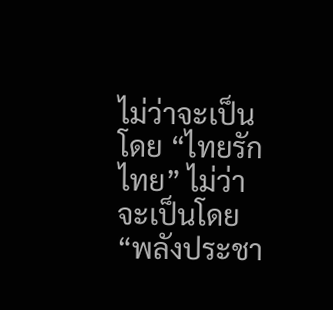ไม่ว่าจะเป็นโดย “ไทยรักไทย” ไม่ว่าจะเป็นโดย “พลังประชา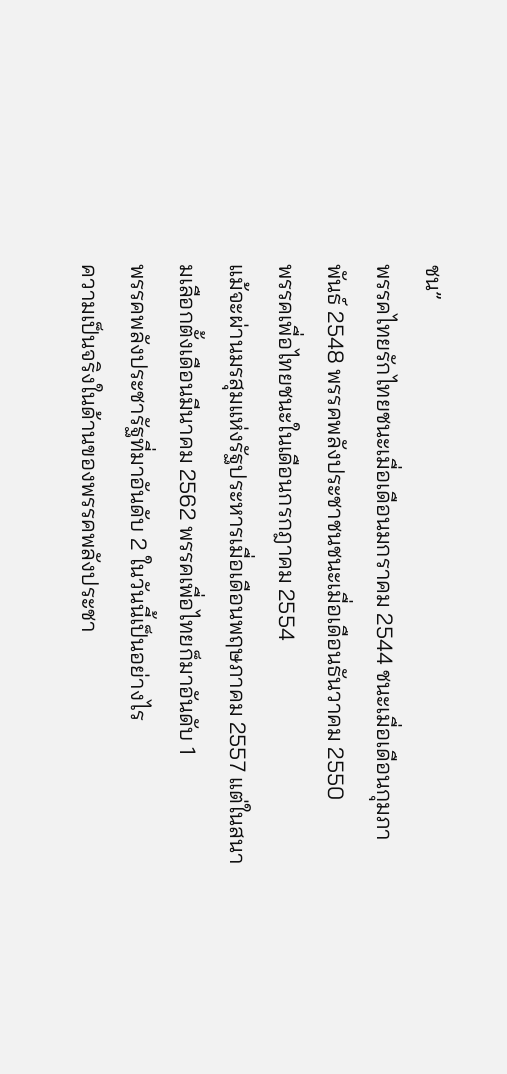ชน”
พรรคไทยรักไทยชนะเมื่อเดือนมกราคม 2544 ชนะเมื่อเดือนกุมภาพันธ์ 2548 พรรคพลังประชาชนชนะเมื่อเดือนธันวาคม 2550
พรรคเพื่อไทยชนะในเดือนกรกฎาคม 2554
แม้จะผ่านมรสุมแห่งรัฐประหารเมื่อเดือนพฤษภาคม 2557 แต่ในสนามเลือกตั้งเดือนมีนาคม 2562 พรรคเพื่อไทยก็มาอันดับ 1
พรรคพลังประชารัฐที่มาอันดับ 2 ในวันนี้เป็นอย่างไร
ความเป็นจริงในด้านของพรรคพลังประชา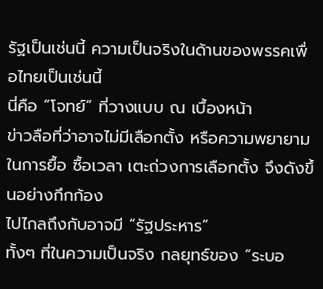รัฐเป็นเช่นนี้ ความเป็นจริงในด้านของพรรคเพื่อไทยเป็นเช่นนี้
นี่คือ “โจทย์” ที่วางแบบ ณ เบื้องหน้า
ข่าวลือที่ว่าอาจไม่มีเลือกตั้ง หรือความพยายามในการยื้อ ซื้อเวลา เตะถ่วงการเลือกตั้ง จึงดังขึ้นอย่างกึกก้อง
ไปไกลถึงกับอาจมี “รัฐประหาร”
ทั้งๆ ที่ในความเป็นจริง กลยุทธ์ของ “ระบอ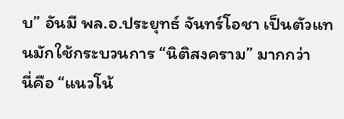บ” อันมี พล.อ.ประยุทธ์ จันทร์โอชา เป็นตัวแทนมักใช้กระบวนการ “นิติสงคราม” มากกว่า
นี่คือ “แนวโน้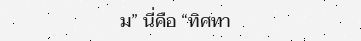ม” นี่คือ “ทิศทา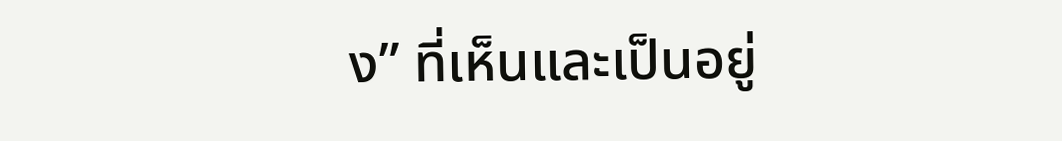ง” ที่เห็นและเป็นอยู่